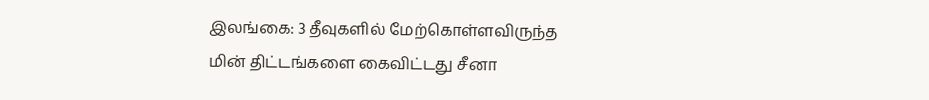இலங்கை: 3 தீவுகளில் மேற்கொள்ளவிருந்த மின் திட்டங்களை கைவிட்டது சீனா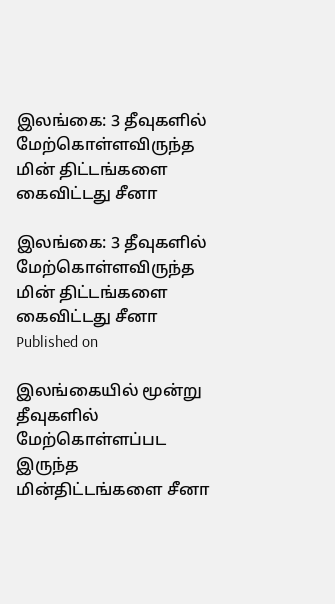இலங்கை: 3 தீவுகளில் மேற்கொள்ளவிருந்த மின் திட்டங்களை கைவிட்டது சீனா

இலங்கை: 3 தீவுகளில் மேற்கொள்ளவிருந்த மின் திட்டங்களை கைவிட்டது சீனா
Published on

இலங்கையில் மூன்று தீவுகளில் மேற்கொள்ளப்பட இருந்த மின்திட்டங்களை சீனா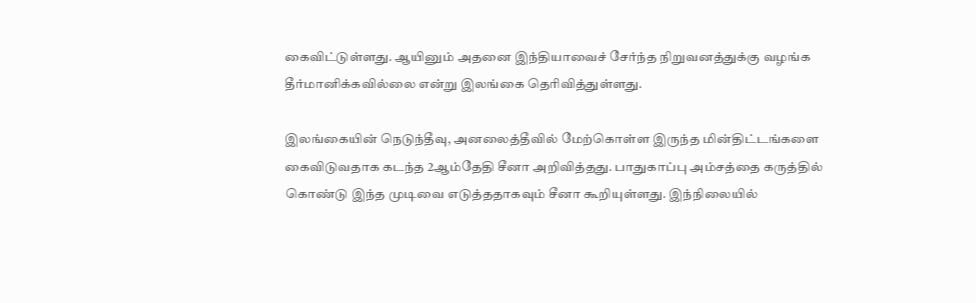கைவிட்டுள்ளது. ஆயினும் அதனை இந்தியாவைச் சேர்ந்த நிறுவனத்துக்கு வழங்க தீர்மானிக்கவில்லை என்று இலங்கை தெரிவித்துள்ளது.

இலங்கையின் நெடுந்தீவு, அனலைத்தீவில் மேற்கொள்ள இருந்த மின்திட்டங்களை கைவிடுவதாக கடந்த 2ஆம்தேதி சீனா அறிவித்தது. பாதுகாப்பு அம்சத்தை கருத்தில் கொண்டு இந்த முடிவை எடுத்ததாகவும் சீனா கூறியுள்ளது. இந்நிலையில்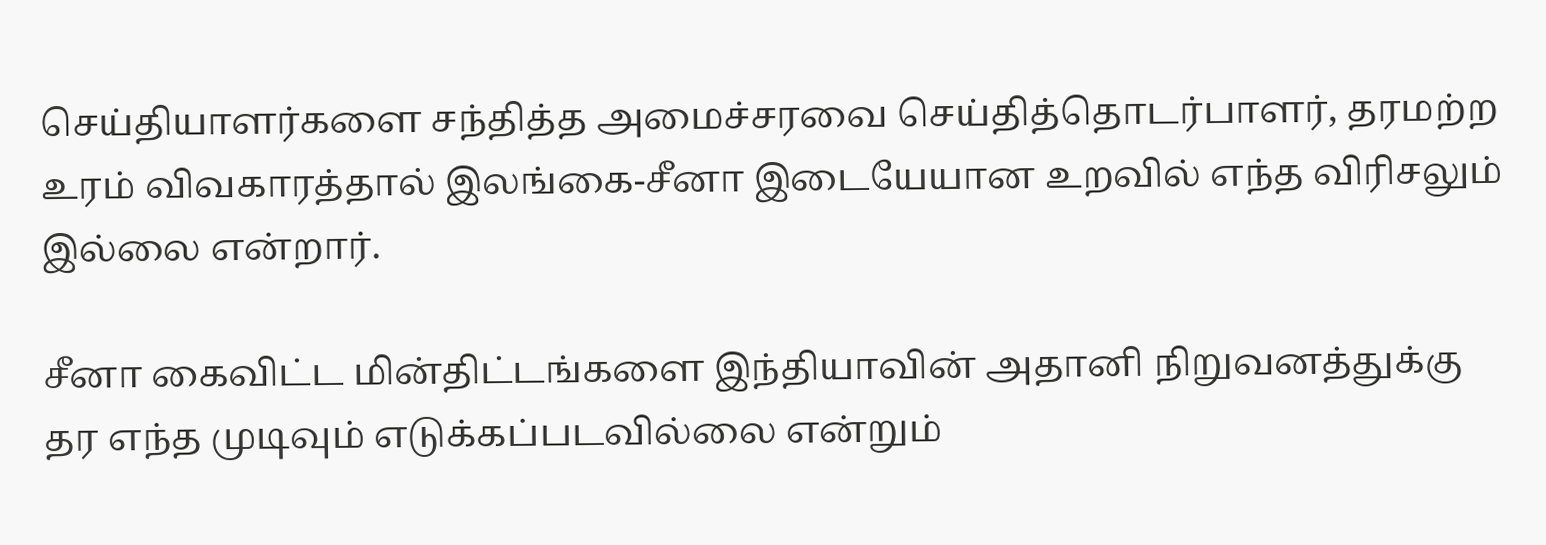செய்தியாளர்களை சந்தித்த அமைச்சரவை செய்தித்தொடர்பாளர், தரமற்ற உரம் விவகாரத்தால் இலங்கை-சீனா இடையேயான உறவில் எந்த விரிசலும் இல்லை என்றார்.

சீனா கைவிட்ட மின்திட்டங்களை இந்தியாவின் அதானி நிறுவனத்துக்கு தர எந்த முடிவும் எடுக்கப்படவில்லை என்றும்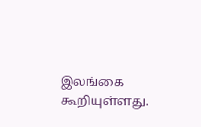இலங்கை கூறியுள்ளது.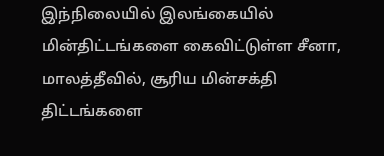இந்நிலையில் இலங்கையில் மின்திட்டங்களை கைவிட்டுள்ள சீனா, மாலத்தீவில், சூரிய மின்சக்தி திட்டங்களை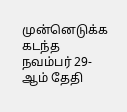முன்னெடுக்க கடந்த நவம்பர் 29-ஆம் தேதி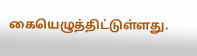கையெழுத்திட்டுள்ளது.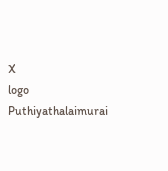X
logo
Puthiyathalaimurai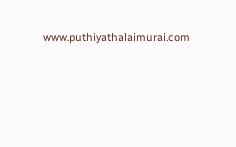www.puthiyathalaimurai.com